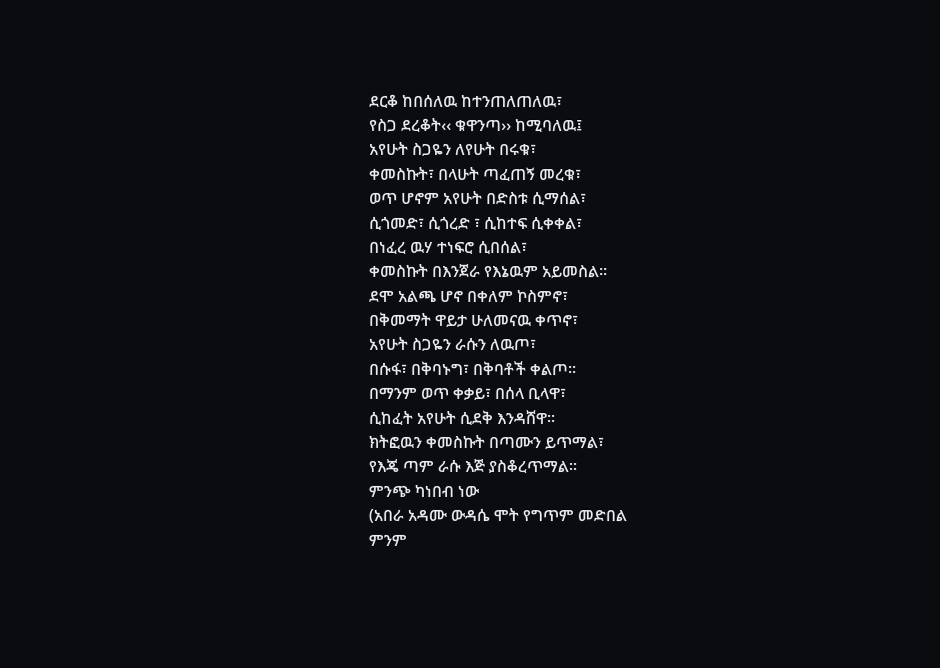ደርቆ ከበሰለዉ ከተንጠለጠለዉ፣
የስጋ ደረቆት‹‹ ቁዋንጣ›› ከሚባለዉ፤
አየሁት ስጋዬን ለየሁት በሩቁ፣
ቀመስኩት፣ በላሁት ጣፈጠኝ መረቁ፣
ወጥ ሆኖም አየሁት በድስቱ ሲማሰል፣
ሲጎመድ፣ ሲጎረድ ፣ ሲከተፍ ሲቀቀል፣
በነፈረ ዉሃ ተነፍሮ ሲበሰል፣
ቀመስኩት በእንጀራ የእኔዉም አይመስል፡፡
ደሞ አልጫ ሆኖ በቀለም ኮስምኖ፣
በቅመማት ዋይታ ሁለመናዉ ቀጥኖ፣
አየሁት ስጋዬን ራሱን ለዉጦ፣
በሱፋ፣ በቅባኑግ፣ በቅባቶች ቀልጦ፡፡
በማንም ወጥ ቀቃይ፣ በሰላ ቢላዋ፣
ሲከፈት አየሁት ሲደቅ እንዳሸዋ፡፡
ክትፎዉን ቀመስኩት በጣሙን ይጥማል፣
የእጄ ጣም ራሱ እጅ ያስቆረጥማል፡፡
ምንጭ ካነበብ ነው
(አበራ አዳሙ ውዳሴ ሞት የግጥም መድበል
ምንም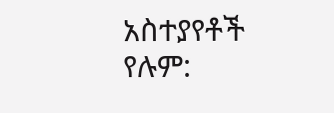አስተያየቶች የሉም: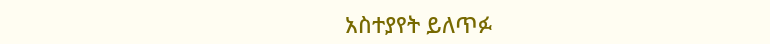አስተያየት ይለጥፉ